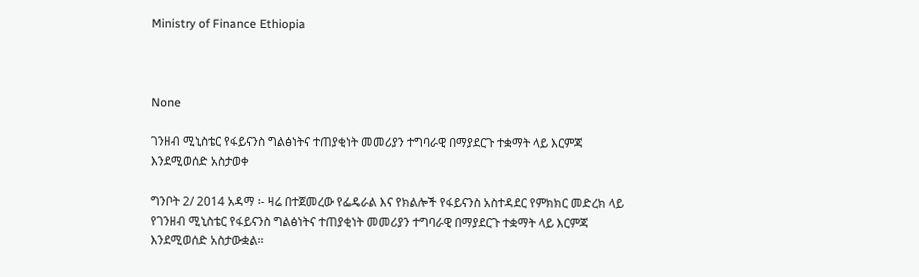Ministry of Finance Ethiopia



None

ገንዘብ ሚኒስቴር የፋይናንስ ግልፅነትና ተጠያቂነት መመሪያን ተግባራዊ በማያደርጉ ተቋማት ላይ እርምጃ እንደሚወሰድ አስታወቀ

ግንቦት 2/ 2014 አዳማ ፡- ዛሬ በተጀመረው የፌዴራል እና የክልሎች የፋይናንስ አስተዳደር የምክክር መድረክ ላይ የገንዘብ ሚኒስቴር የፋይናንስ ግልፅነትና ተጠያቂነት መመሪያን ተግባራዊ በማያደርጉ ተቋማት ላይ እርምጃ እንደሚወሰድ አስታውቋል፡፡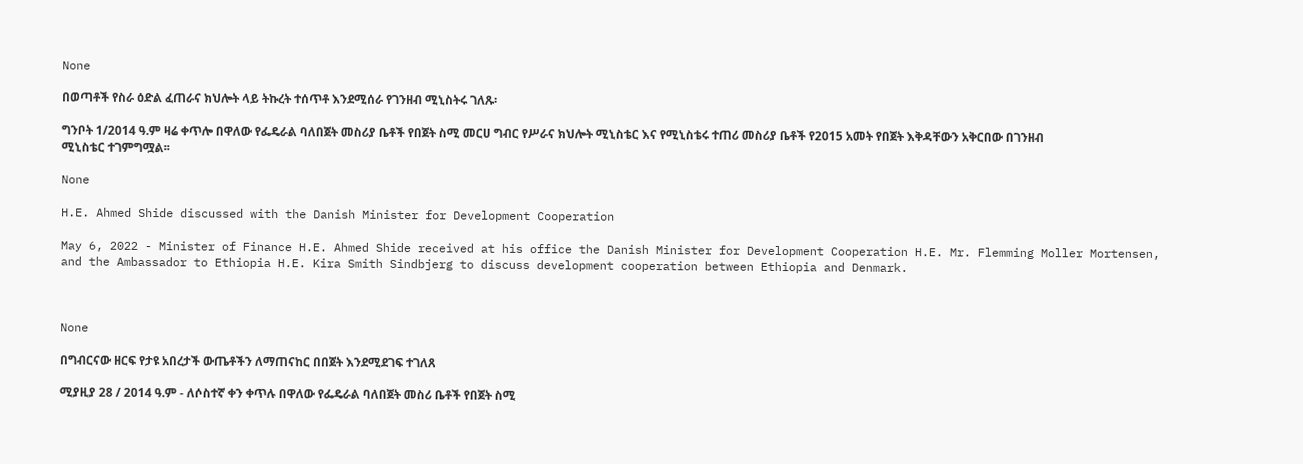None

በወጣቶች የስራ ዕድል ፈጠራና ክህሎት ላይ ትኩረት ተሰጥቶ እንደሚሰራ የገንዘብ ሚኒስትሩ ገለጹ፡

ግንቦት 1/2014 ዓ.ም ዛሬ ቀጥሎ በዋለው የፌዴራል ባለበጀት መስሪያ ቤቶች የበጀት ስሚ መርሀ ግብር የሥራና ክህሎት ሚኒስቴር እና የሚኒስቴሩ ተጠሪ መስሪያ ቤቶች የ2015 አመት የበጀት እቅዳቸውን አቅርበው በገንዘብ ሚኒስቴር ተገምግሟል፡፡

None

H.E. Ahmed Shide discussed with the Danish Minister for Development Cooperation

May 6, 2022 - Minister of Finance H.E. Ahmed Shide received at his office the Danish Minister for Development Cooperation H.E. Mr. Flemming Moller Mortensen, and the Ambassador to Ethiopia H.E. Kira Smith Sindbjerg to discuss development cooperation between Ethiopia and Denmark.



None

በግብርናው ዘርፍ የታዩ አበረታች ውጤቶችን ለማጠናከር በበጀት እንደሚደገፍ ተገለጸ

ሚያዚያ 28 / 2014 ዓ.ም - ለሶስተኛ ቀን ቀጥሉ በዋለው የፌዴራል ባለበጀት መስሪ ቤቶች የበጀት ስሚ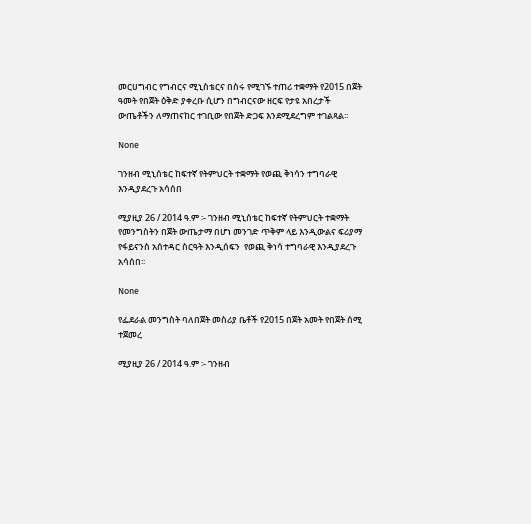መርሀግብር የግብርና ሚኒስቴርና በስሩ የሚገኙ ተጠሪ ተቋማት የ2015 በጀት ዓመት የበጀት ዕቅድ ያቀረቡ ሲሆን በግብርናው ዘርፍ የታዩ አበረታች ውጤቶችን ለማጠናከር ተገቢው የበጀት ድጋፍ እንደሚደረግም ተገልጻል፡፡

None

ገንዘብ ሚኒሰቴር ከፍተኛ የትምህርት ተቋማት የወጪ ቅነሳን ተግባራዊ እንዲያደረጉ አሳሰበ

ሚያዚያ 26 / 2014 ዓ.ም ፡- ገንዘብ ሚኒሰቴር ከፍተኛ የትምህርት ተቋማት የመንግስትን በጀት ውጤታማ በሆነ መንገድ ጥቅም ላይ እንዲውልና ፍሪያማ የፋይናንስ አሰተዳር ስርዓት እንዲሰፍን  የወጪ ቅነሳ ተግባራዊ እንዲያደረጉ አሳሰበ፡፡

None

የፌደራል መንግስት ባለበጀት መስሪያ ቤቶች የ2015 በጀት አመት የበጀት ሰሚ ተጀመረ

ሚያዚያ 26 / 2014 ዓ.ም ፡- ገንዘብ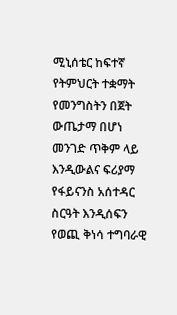ሚኒሰቴር ከፍተኛ የትምህርት ተቋማት የመንግስትን በጀት ውጤታማ በሆነ መንገድ ጥቅም ላይ እንዲውልና ፍሪያማ የፋይናንስ አሰተዳር ስርዓት እንዲሰፍን  የወጪ ቅነሳ ተግባራዊ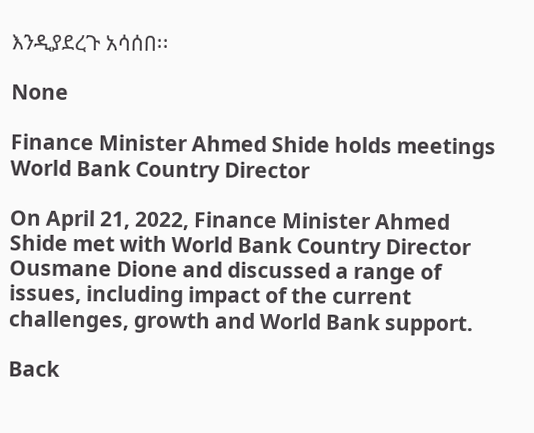እንዲያደረጉ አሳሰበ፡፡

None

Finance Minister Ahmed Shide holds meetings World Bank Country Director

On April 21, 2022, Finance Minister Ahmed Shide met with World Bank Country Director Ousmane Dione and discussed a range of issues, including impact of the current challenges, growth and World Bank support.

Back